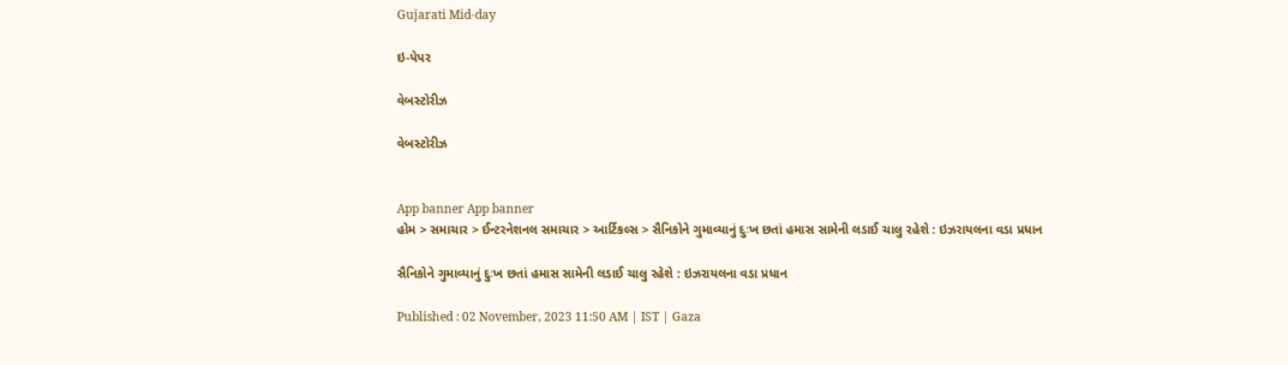Gujarati Mid-day

ઇ-પેપર

વેબસ્ટોરીઝ

વેબસ્ટોરીઝ


App banner App banner
હોમ > સમાચાર > ઈન્ટરનેશનલ સમાચાર > આર્ટિકલ્સ > સૈનિકોને ગુમાવ્યાનું દુઃખ છતાં હમાસ સામેની લડાઈ ચાલુ રહેશે : ઇઝરાયલના વડા પ્રધાન

સૈનિકોને ગુમાવ્યાનું દુઃખ છતાં હમાસ સામેની લડાઈ ચાલુ રહેશે : ઇઝરાયલના વડા પ્રધાન

Published : 02 November, 2023 11:50 AM | IST | Gaza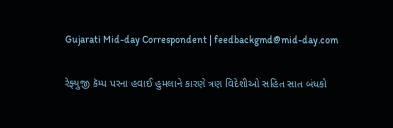Gujarati Mid-day Correspondent | feedbackgmd@mid-day.com

રેફ્યુજી કૅમ્પ પરના હવાઈ હુમલાને કારણે ત્રણ વિદેશીઓ સહિત સાત બંધકો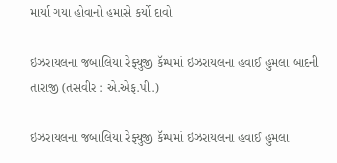માર્યા ગયા હોવાનો હમાસે કર્યો દાવો

ઇઝરાયલના જબાલિયા રેફ્યુજી કૅમ્પમાં ઇઝરાયલના હવાઈ હુમલા બાદની તારાજી (તસવીર : એ.એફ.પી.)

ઇઝરાયલના જબાલિયા રેફ્યુજી કૅમ્પમાં ઇઝરાયલના હવાઈ હુમલા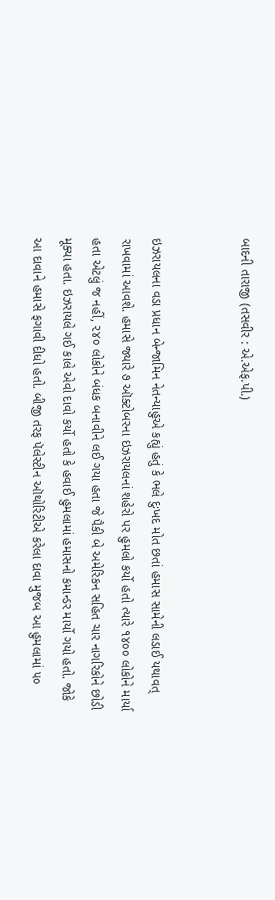બાદની તારાજી (તસવીર : એ.એફ.પી.)


ઇઝરાયલના વડા પ્રધાન બેન્જામિન નેતન્યાહુએ કહ્યું હતું કે ભલે દુઃખદ મોત છતાં હમાસ સામેની લડાઈ યથાવત્ રાખવામાં આવશે. હમાસે જ્યારે ૭ ઑક્ટોબરના ઇઝરાયલનાં શહેરો પર હુમલો કર્યો હતો ત્યારે ૧૪૦૦ લોકોને માર્યા હતા એટલું જ નહીં, ૨૪૦ લોકોને બંધક બનાવીને લઈ ગયા હતા જે પૈકી બે અમેરિકન સહિત ચાર નાગરિકોને છોડી મૂક્યા હતા. ઇઝરાયલે ગઈ કાલે એવો દાવો કર્યો હતો કે હવાઈ હુમલામાં હમાસનો કમાન્ડર માર્યો ગયો હતો. જોકે આ દાવાને હમાસે ફગાવી દીધો હતો. બીજી તરફ પૅલેસ્ટીન ઑથોરિટીએ કરેલા દાવા મુજબ આ હુમલામાં ૫૦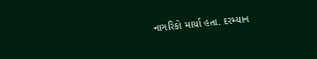નાગરિકો માર્યા હતા. દરમ્યાન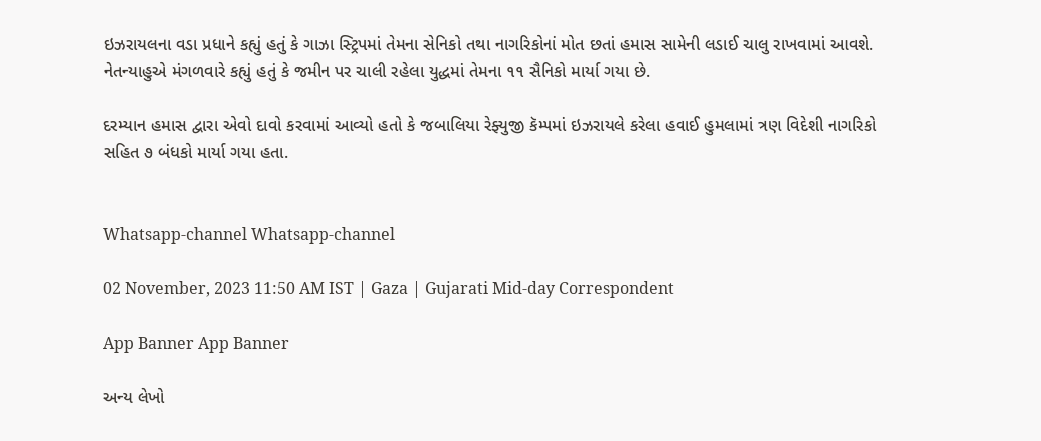ઇઝરાયલના વડા પ્રધાને કહ્યું હતું કે ગાઝા સ્ટ્ર‌િપમાં તેમના સેનિકો તથા નાગરિકોનાં મોત છતાં હમાસ સામેની લડાઈ ચાલુ રાખવામાં આવશે. નેતન્યાહુએ મંગળવારે કહ્યું હતું કે જમીન પર ચાલી રહેલા યુદ્ધમાં તેમના ૧૧ સૈનિકો માર્યા ગયા છે.

દરમ્યાન હમાસ દ્વારા એવો દાવો કરવામાં આવ્યો હતો કે જબાલિયા રેફ્યુજી કૅમ્પમાં ઇઝરાયલે કરેલા હવાઈ હુમલામાં ત્રણ વિદેશી નાગરિકો સહિત ૭ બંધકો માર્યા ગયા હતા.


Whatsapp-channel Whatsapp-channel

02 November, 2023 11:50 AM IST | Gaza | Gujarati Mid-day Correspondent

App Banner App Banner

અન્ય લેખો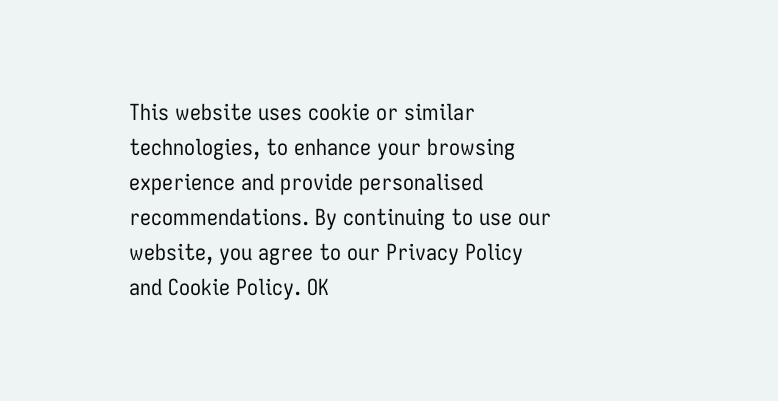This website uses cookie or similar technologies, to enhance your browsing experience and provide personalised recommendations. By continuing to use our website, you agree to our Privacy Policy and Cookie Policy. OK